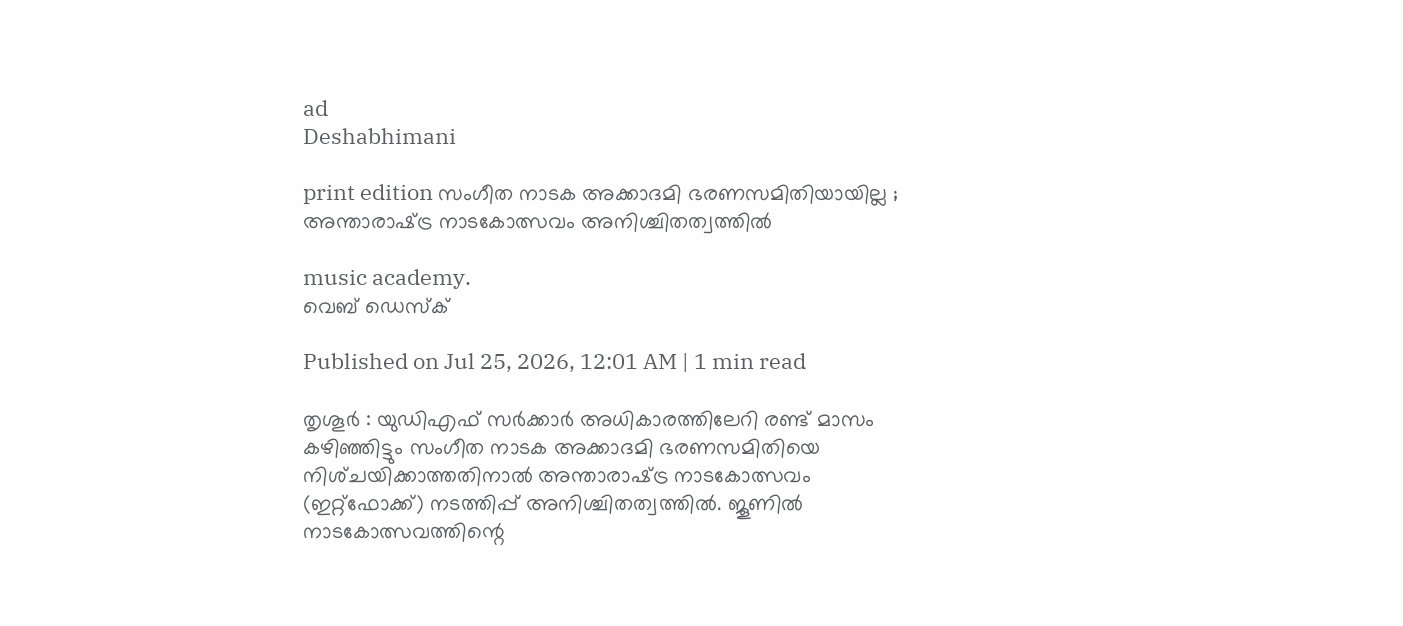ad
Deshabhimani

print edition സംഗീത നാടക അക്കാദമി ഭരണസമിതിയായില്ല ; അന്താരാഷ്‌ട്ര നാടകോത്സവം അനിശ്ചിതത്വത്തിൽ

music academy.
വെബ് ഡെസ്ക്

Published on Jul 25, 2026, 12:01 AM | 1 min read

തൃശൂർ : യുഡിഎഫ്‌ സർക്കാർ അധികാരത്തിലേറി രണ്ട്‌ മാസം കഴിഞ്ഞിട്ടും സംഗീത നാടക അക്കാദമി ഭരണസമിതിയെ നിശ്‌ചയിക്കാത്തതിനാൽ അന്താരാഷ്‌ട്ര നാടകോത്സവം (ഇറ്റ്‌ഫോക്ക്‌) നടത്തിപ്പ്‌ അനിശ്ചിതത്വത്തിൽ. ജൂണിൽ നാടകോത്സവത്തിന്റെ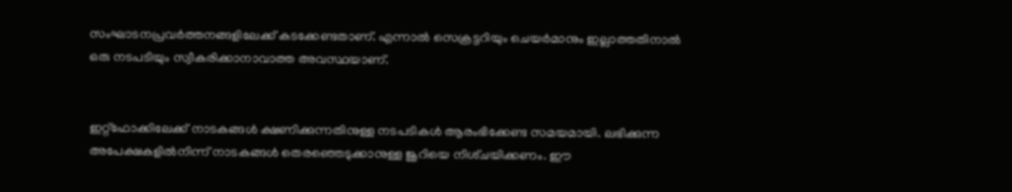സംഘാടനപ്രവർത്തനങ്ങളിലേക്ക്‌ കടക്കേണ്ടതാണ്‌. എന്നാൽ സെക്രട്ടറിയും ചെയർമാനും ഇല്ലാത്തതിനാൽ ഒരു നടപടിയും സ്വീകരിക്കാനാവാത്ത അവസ്ഥയാണ്‌.


ഇറ്റ്‌ഫോക്കിലേക്ക്‌ നാടകങ്ങൾ ക്ഷണിക്കുന്നതിനുള്ള നടപടികൾ ആരംഭിക്കേണ്ട സമയമായി. ലഭിക്കുന്ന അപേക്ഷകളിൽനിന്ന്‌ നാടകങ്ങൾ തെരഞ്ഞെടുക്കാനുള്ള ജൂറിയെ നിശ്‌ചയിക്കണം. ഇ‍ൗ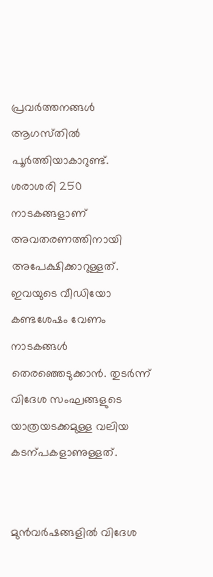പ്രവർത്തനങ്ങൾ ആഗസ്‌തിൽ പൂർത്തിയാകാറുണ്ട്‌. ശരാശരി 250 നാടകങ്ങളാണ്‌ അവതരണത്തിനായി അപേക്ഷിക്കാറുള്ളത്‌. ഇവയുടെ വീഡിയോ കണ്ടശേഷം വേണം നാടകങ്ങൾ തെരഞ്ഞെടുക്കാൻ. തുടർന്ന്‌ വിദേശ സംഘങ്ങളുടെ യാത്രയടക്കമുള്ള വലിയ കടന്പകളാണുള്ളത്‌.


മുൻവർഷങ്ങളിൽ വിദേശ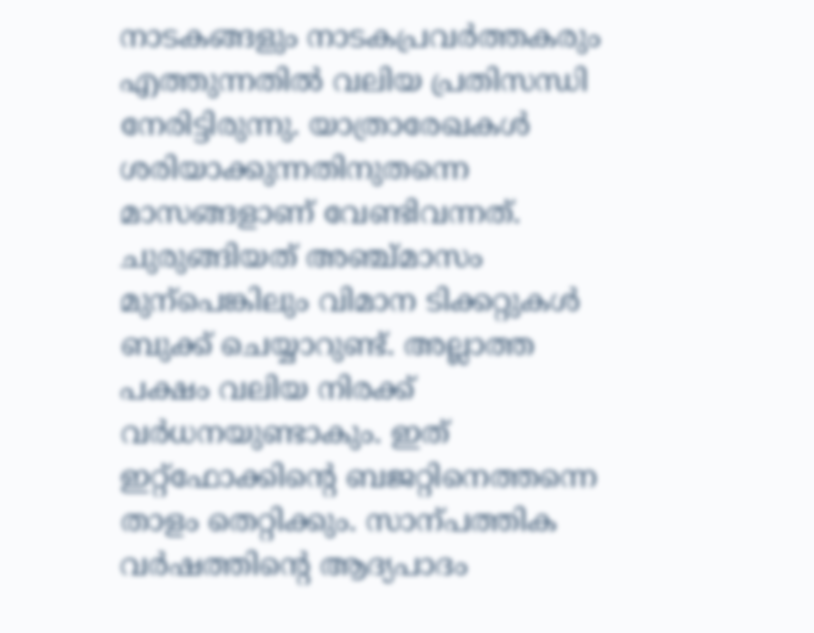നാടകങ്ങളും നാടകപ്രവർത്തകരും എത്തുന്നതിൽ വലിയ പ്രതിസന്ധി നേരിട്ടിരുന്നു. യാത്രാരേഖകൾ ശരിയാക്കുന്നതിനുതന്നെ മാസങ്ങളാണ്‌ വേണ്ടിവന്നത്‌. ചുരുങ്ങിയത്‌ അഞ്ച്‌മാസം മുന്പെങ്കിലും വിമാന ടിക്കറ്റുകൾ ബുക്ക്‌ ചെയ്യാറുണ്ട്‌. അല്ലാത്ത പക്ഷം വലിയ നിരക്ക്‌ വർധനയുണ്ടാകും. ഇത്‌ ഇറ്റ്‌ഫോക്കിന്റെ ബജറ്റിനെത്തന്നെ താളം തെറ്റിക്കും. സാന്പത്തിക വർഷത്തിന്റെ ആദ്യപാദം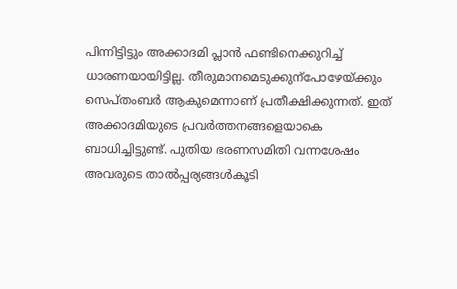പിന്നിട്ടിട്ടും അക്കാദമി പ്ലാൻ ഫണ്ടിനെക്കുറിച്ച്‌ ധാരണയായിട്ടില്ല. തീരുമാനമെടുക്കുന്പോഴേയ്‌ക്കും സെപ്‌തംബർ ആകുമെന്നാണ്‌ പ്രതീക്ഷിക്കുന്നത്‌. ഇത്‌ അക്കാദമിയുടെ പ്രവർത്തനങ്ങളെയാകെ ബാധിച്ചിട്ടുണ്ട്‌. പുതിയ ഭരണസമിതി വന്നശേഷം അവരുടെ താൽപ്പര്യങ്ങൾകൂടി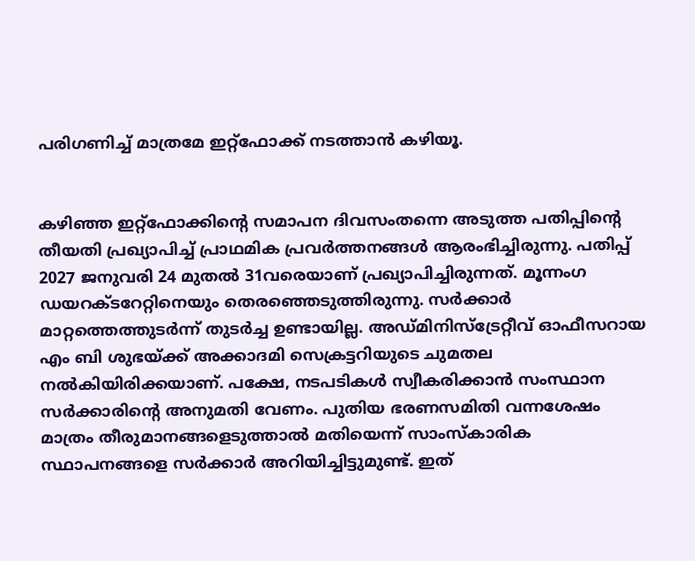പരിഗണിച്ച്‌ മാത്രമേ ഇറ്റ്‌ഫോക്ക്‌ നടത്താൻ കഴിയൂ.


കഴിഞ്ഞ ഇറ്റ്‌ഫോക്കിന്റെ സമാപന ദിവസംതന്നെ അടുത്ത പതിപ്പിന്റെ തീയതി പ്രഖ്യാപിച്ച്‌ പ്രാഥമിക പ്രവർത്തനങ്ങൾ ആരംഭിച്ചിരുന്നു. പതിപ്പ് 2027 ജനുവരി 24 മുതൽ 31വരെയാണ്‌ പ്രഖ്യാപിച്ചിരുന്നത്. മൂന്നംഗ ഡയറക്ടറേറ്റിനെയും തെരഞ്ഞെടുത്തിരുന്നു. സർക്കാർ മാറ്റത്തെത്തുടർന്ന് തുടർച്ച ഉണ്ടായില്ല. അഡ്‌മിനിസ്‌ട്രേറ്റീവ്‌ ഓഫീസറായ എം ബി ശുഭയ്‌ക്ക്‌ അക്കാദമി സെക്രട്ടറിയുടെ ചുമതല നൽകിയിരിക്കയാണ്‌. പക്ഷേ, നടപടികൾ സ്വീകരിക്കാൻ സംസ്ഥാന സർക്കാരിന്റെ അനുമതി വേണം. പുതിയ ഭരണസമിതി വന്നശേഷം മാത്രം തീരുമാനങ്ങളെടുത്താൽ മതിയെന്ന്‌ സാംസ്‌കാരിക സ്ഥാപനങ്ങളെ സർക്കാർ അറിയിച്ചിട്ടുമുണ്ട്‌. ഇത്‌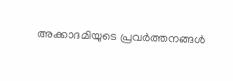അക്കാദമിയുടെ പ്രവർത്തനങ്ങൾ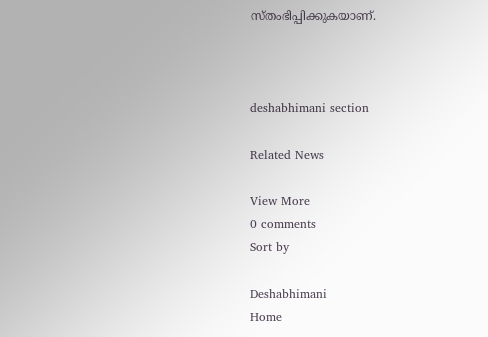സ്‌തംഭിപ്പിക്കുകയാണ്‌.



deshabhimani section

Related News

View More
0 comments
Sort by

Deshabhimani
Home